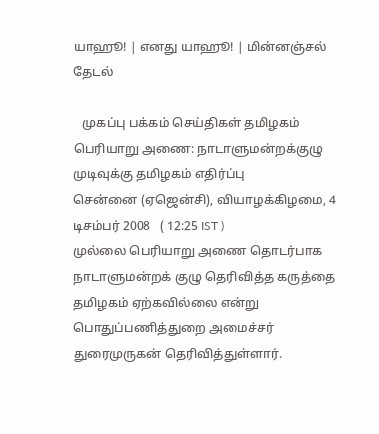யாஹூ! | எனது யாஹூ! | மின்னஞ்சல்
தேடல்

   முகப்பு பக்கம் செய்திகள் தமிழகம்
பெரியாறு அணை: நாடாளுமன்றக்குழு முடிவுக்கு தமிழகம் எதிர்ப்பு
சென்னை (ஏஜென்சி), வியாழக்கிழமை, 4 டிசம்பர் 2008   ( 12:25 IST )
முல்லை பெரியாறு அணை தொடர்பாக நாடாளுமன்றக் குழு தெரிவித்த கருத்தை தமிழகம் ஏற்கவில்லை என்று பொதுப்பணித்துறை அமைச்சர் துரைமுருகன் தெரிவித்துள்ளார்.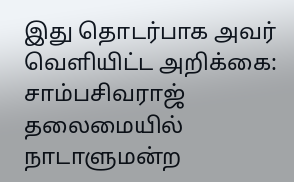இது தொடர்பாக அவர் வெளியிட்ட அறிக்கை: சாம்பசிவராஜ் தலைமையில் நாடாளுமன்ற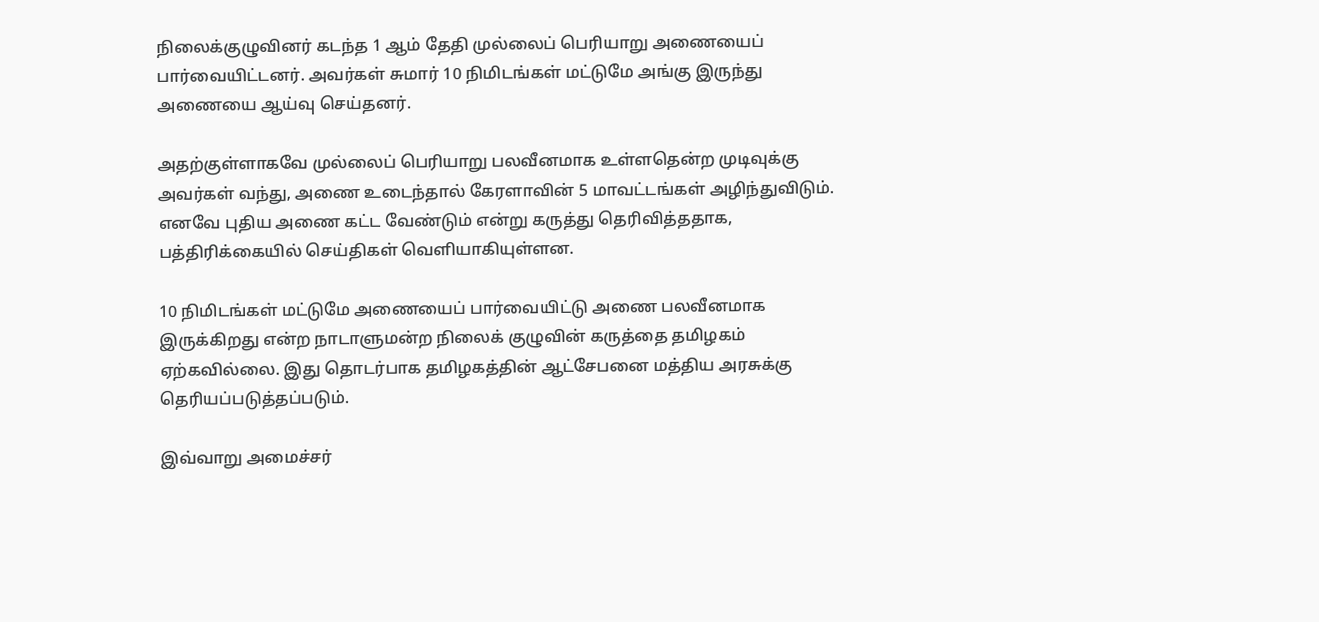நிலைக்குழுவினர் கடந்த 1 ஆம் தேதி முல்லைப் பெரியாறு அணையைப் பார்வையிட்டனர். அவர்கள் சுமார் 10 நிமிடங்கள் மட்டுமே அங்கு இருந்து அணையை ஆய்வு செய்தனர்.

அதற்குள்ளாகவே முல்லைப் பெரியாறு பலவீனமாக உள்ளதென்ற முடிவுக்கு அவர்கள் வந்து, அணை உடைந்தால் கேரளாவின் 5 மாவட்டங்கள் அழிந்துவிடும். எனவே புதிய அணை கட்ட வேண்டும் என்று கருத்து தெரிவித்ததாக, பத்திரிக்கையில் செய்திகள் வெளியாகியுள்ளன.

10 நிமிடங்கள் மட்டுமே அணையைப் பார்வையிட்டு அணை பலவீனமாக இருக்கிறது என்ற நாடாளுமன்ற நிலைக் குழுவின் கருத்தை தமிழகம் ஏற்கவில்லை. இது தொடர்பாக தமிழகத்தின் ஆட்சேபனை மத்திய அரசுக்கு தெரியப்படுத்தப்படும்.

இவ்வாறு அமைச்சர்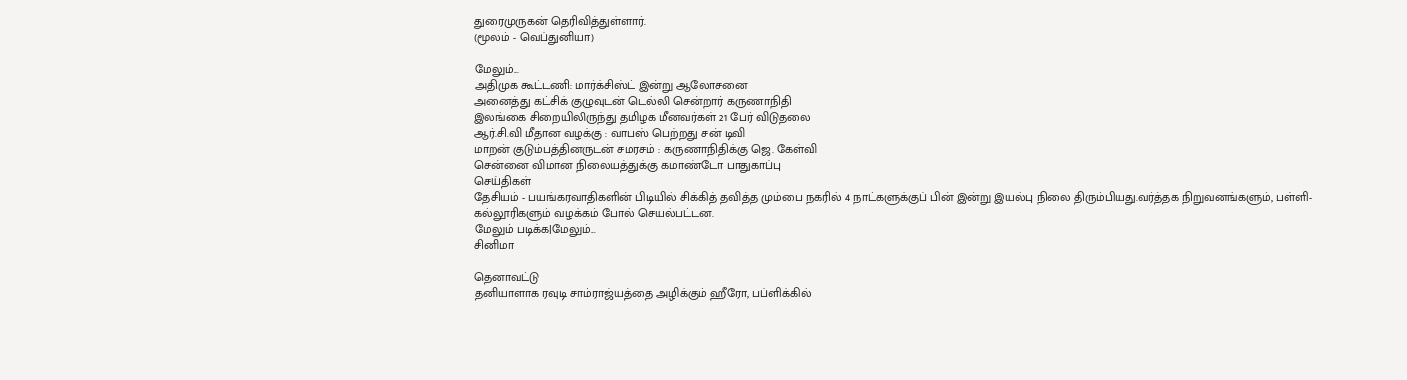துரைமுருகன் தெரிவித்துள்ளார்.
(மூலம் - வெப்துனியா)

மேலும்...
அதிமுக கூட்டணி: மார்க்சிஸ்ட் இன்று ஆலோசனை
அனைத்து கட்சிக் குழுவுடன் டெல்லி சென்றார் கருணாநிதி
இலங்கை சிறையிலிருந்து தமிழக மீனவர்கள் 21 பேர் விடுதலை
ஆர்.சி.வி மீதான வழக்கு : வாபஸ் பெற்றது சன் டிவி
மாறன் குடும்பத்தினருடன் சமரசம் : கருணாநிதிக்கு ஜெ. கேள்வி
சென்னை விமான நிலையத்துக்கு கமாண்டோ பாதுகாப்பு
செய்திகள்
தேசியம் - பயங்கரவாதிகளின் பிடியில் சிக்கித் தவித்த மும்பை நகரில் 4 நாட்களுக்குப் பின் இன்று இயல்பு நிலை திரும்பியது.வர்த்தக நிறுவனங்களும், பள்ளி- கல்லூரிகளும் வழக்கம் போல் செயல்பட்டன.
மேலும் படிக்க|மேலும்...
சினிமா

தெனாவட்டு
தனியாளாக ரவுடி சாம்ரா‌ஜ்யத்தை அழிக்கும் ஹீரோ, பப்ளிக்கில்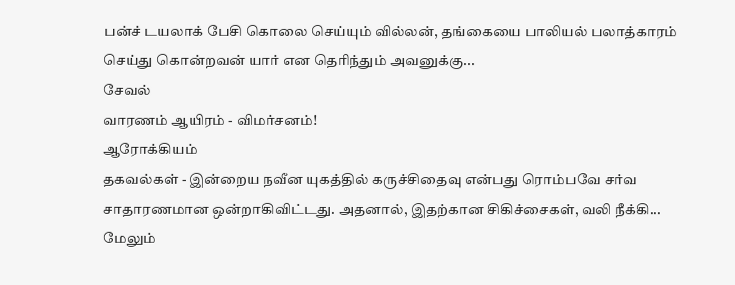பன்ச் டயலாக் பேசி கொலை செய்யும் வில்லன், தங்கையை பாலியல் பலாத்காரம் செய்து கொன்றவன் யார் என தெ‌ரிந்தும் அவனுக்கு...
சேவல்
வாரணம் ஆயிரம் - விமர்சனம்!
ஆரோக்கியம்
தகவல்கள் - இன்றைய நவீன யுகத்தில் கருச்சிதைவு என்பது ரொம்பவே சர்வ சாதாரணமான ஒன்றாகிவிட்டது. அதனால், இதற்கான சிகிச்சைகள், வலி நீக்கி...
மேலும்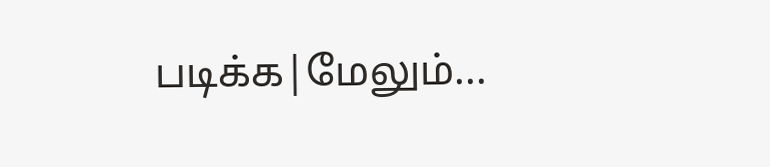படிக்க|மேலும்...